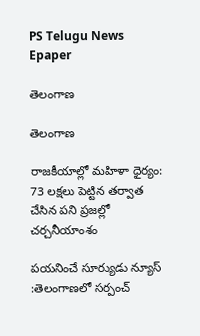PS Telugu News
Epaper

తెలంగాణ

తెలంగాణ

రాజకీయాల్లో మహిళా ధైర్యం: 73 లక్షలు పెట్టిన తర్వాత చేసిన పని ప్రజల్లో చర్చనీయాంశం

పయనించే సూర్యుడు న్యూస్ :తెలంగాణలో సర్పంచ్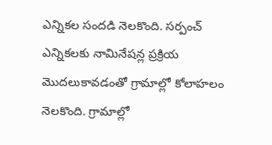ఎన్నికల సందడి నెలకొంది. సర్పంచ్ ఎన్నికలకు నామినేషన్ల ప్రక్రియ మొదలుకావడంతో గ్రామాల్లో కోలాహలం నెలకొంది. గ్రామాల్లో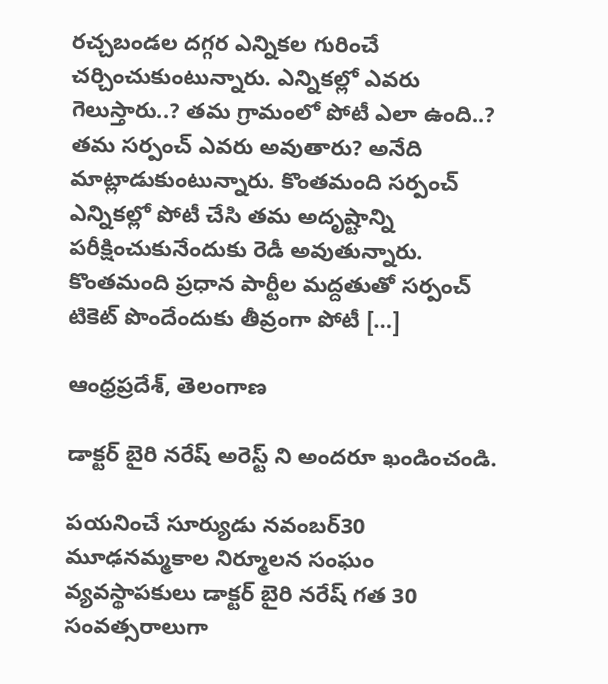రచ్చబండల దగ్గర ఎన్నికల గురించే చర్చించుకుంటున్నారు. ఎన్నికల్లో ఎవరు గెలుస్తారు..? తమ గ్రామంలో పోటీ ఎలా ఉంది..? తమ సర్పంచ్ ఎవరు అవుతారు? అనేది మాట్లాడుకుంటున్నారు. కొంతమంది సర్పంచ్ ఎన్నికల్లో పోటీ చేసి తమ అదృష్టాన్ని పరీక్షించుకునేందుకు రెడీ అవుతున్నారు. కొంతమంది ప్రధాన పార్టీల మద్దతుతో సర్పంచ్ టికెట్ పొందేందుకు తీవ్రంగా పోటీ […]

ఆంధ్రప్రదేశ్, తెలంగాణ

డాక్టర్ బైరి నరేష్ అరెస్ట్ ని అందరూ ఖండించండి.

పయనించే సూర్యుడు నవంబర్30 మూఢనమ్మకాల నిర్మూలన సంఘం వ్యవస్థాపకులు డాక్టర్ బైరి నరేష్ గత 30 సంవత్సరాలుగా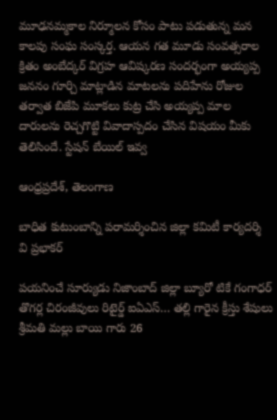మూఢనమ్మకాల నిర్మూలన కోసం పాటు పడుతున్న మన కాలపు సంఘ సంస్కర్త. ఆయన గత మూడు సంవత్సరాల క్రితం అంబేద్కర్ విగ్రహ ఆవిష్కరణ సందర్భంగా అయ్యప్ప జననం గూర్చి మాట్లాడిన మాటలను పదిహేను రోజుల తర్వాత బిజేపి మూకలు కుట్ర చేసి అయ్యప్ప మాల దారులను రెచ్చగొట్టి వివాదాస్పదం చేసిన విషయం మీకు తెలిసిందే. స్టేషన్ బేయిల్ ఇవ్వ

ఆంధ్రప్రదేశ్, తెలంగాణ

బాధిత కుటుంబాన్ని పరామర్శించిన జిల్లా కమిటీ కార్యదర్శి వి ప్రభాకర్

పయనించే సూర్యుడు నిజాంబాద్ జిల్లా బ్యూరో టికే గంగాధర్ తొగర్ల చిరంజీవులు రిటైర్డ్ ఐఏఎస్… తల్లి గారైన క్రీస్తు శేషులు శ్రీమతి మల్లు బాయి గారు 26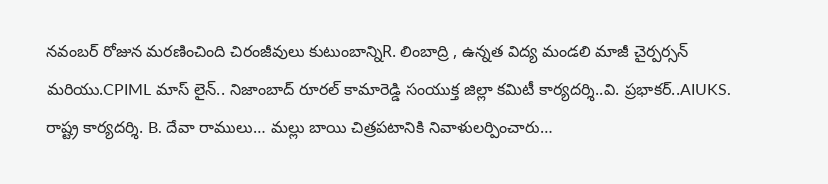నవంబర్ రోజున మరణించింది చిరంజీవులు కుటుంబాన్నిR. లింబాద్రి , ఉన్నత విద్య మండలి మాజీ చైర్పర్సన్ మరియు.CPIML మాస్ లైన్.. నిజాంబాద్ రూరల్ కామారెడ్డి సంయుక్త జిల్లా కమిటీ కార్యదర్శి..వి. ప్రభాకర్..AIUKS. రాష్ట్ర కార్యదర్శి. B. దేవా రాములు… మల్లు బాయి చిత్రపటానికి నివాళులర్పించారు…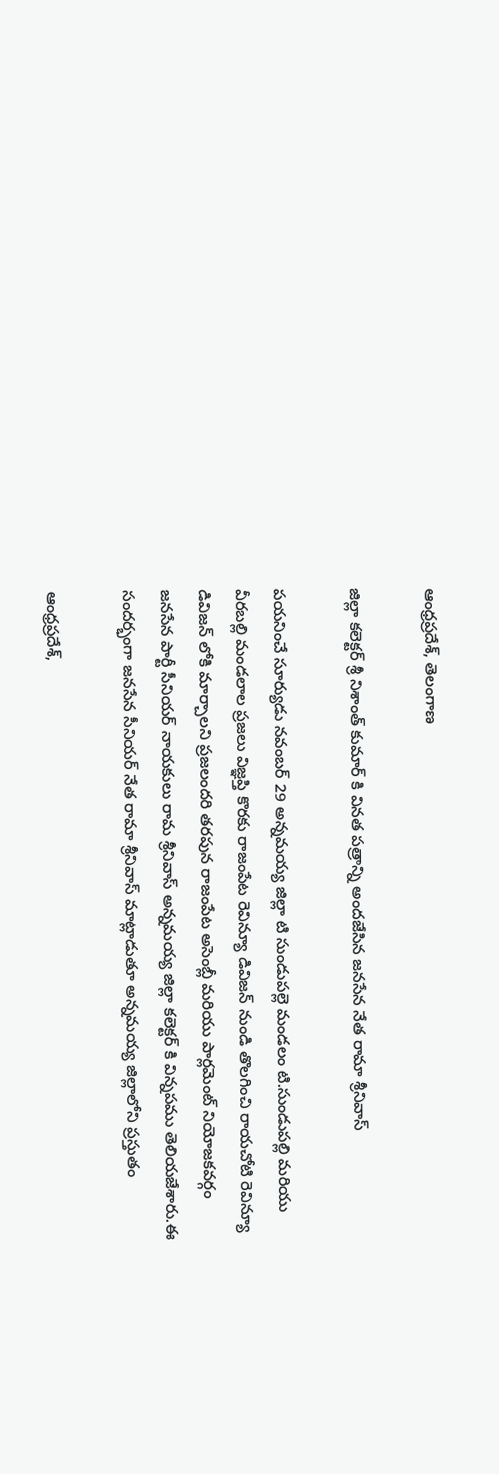ఆంధ్రప్రదేశ్, తెలంగాణ

జిల్లా కలెక్టర్ శ్రీ నిశాంత్ కుమార్ కి వినత పత్రాన్ని అందజేసిన జనసేన నేత రామా శ్రీనివాస్

పయనించే సూర్యుడు నవంబర్ 29 అన్నమయ్య జిల్లా టి సుండుపల్లె మండలం టి.సుండుపల్లి మరియు వీరబల్లి మండలాల ప్రజలు విజ్ఞప్తి కొరకు రాజంపేట రెవిన్యూ డివిజన్ నుండి తొలగించి రాయచోటి రెవిన్యూ డివిజన్ లోకి మార్చాలని ప్రజలందరి తరపున రాజంపేట అసెంబ్లీ మరియు పార్లమెంట్ నియోజకవర్గం జనసేన పార్టీ సీనియర్ నాయకులు రామ శ్రీనివాస్ అన్నమయ్య జిల్లా కలెక్టర్ కి విన్నపము తెలియజేశారు.ఈ సందర్భంగా జనసేన సీనియర్ నేత రామా శ్రీనివాస్ మాట్లాడుతూ అన్నమయ్య జిల్లాలోని ప్రస్తుతం

ఆంధ్రప్రదేశ్,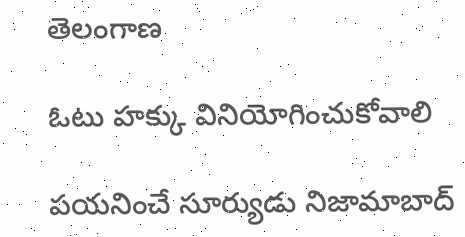తెలంగాణ

ఓటు హక్కు వినియోగించుకోవాలి

పయనించే సూర్యుడు నిజామాబాద్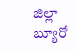జిల్లా బ్యూరో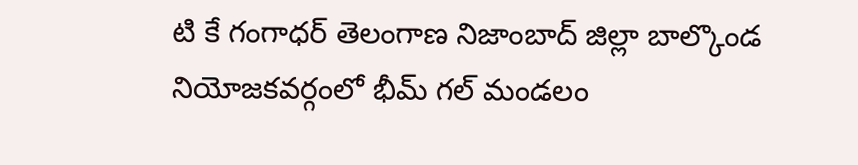టి కే గంగాధర్ తెలంగాణ నిజాంబాద్ జిల్లా బాల్కొండ నియోజకవర్గంలో భీమ్ గల్ మండలం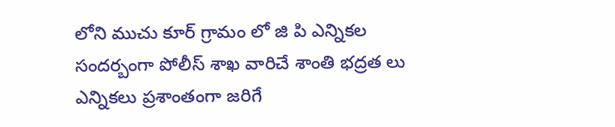లోని ముచు కూర్ గ్రామం లో జి పి ఎన్నికల సందర్బంగా పోలీస్ శాఖ వారిచే శాంతి భద్రత లు ఎన్నికలు ప్రశాంతంగా జరిగే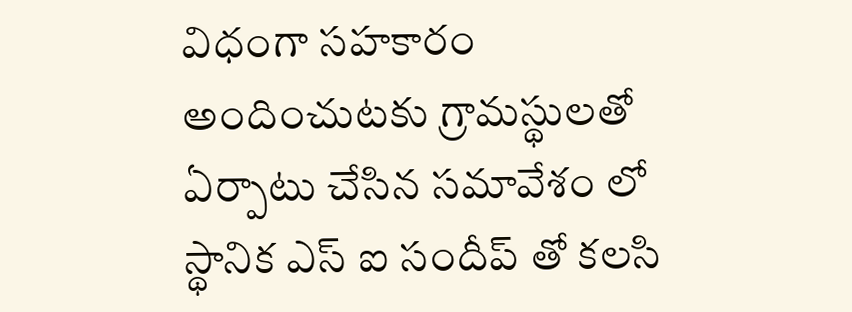విధంగా సహకారం అందించుటకు గ్రామస్థులతో ఏర్పాటు చేసిన సమావేశం లో స్థానిక ఎస్ ఐ సందీప్ తో కలసి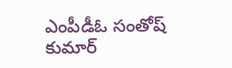ఎంపీడీఓ సంతోష్ కుమార్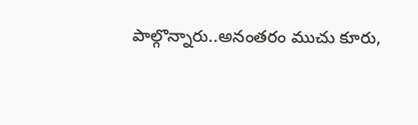పాల్గొన్నారు..అనంతరం ముచు కూరు,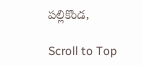పల్లికొండ,

Scroll to Top